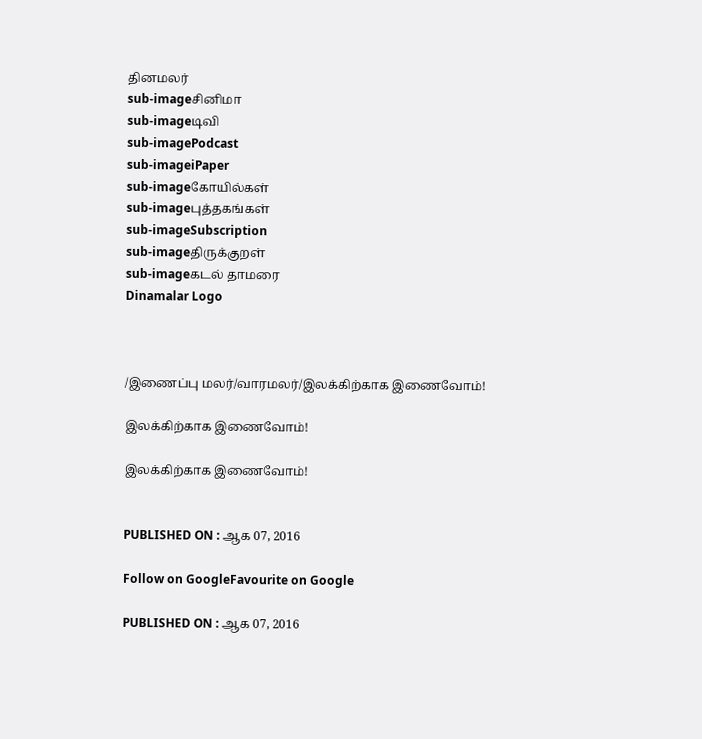தினமலர்
sub-imageசினிமா
sub-imageடிவி
sub-imagePodcast
sub-imageiPaper
sub-imageகோயில்கள்
sub-imageபுத்தகங்கள்
sub-imageSubscription
sub-imageதிருக்குறள்
sub-imageகடல் தாமரை
Dinamalar Logo



/இணைப்பு மலர்/வாரமலர்/இலக்கிற்காக இணைவோம்!

இலக்கிற்காக இணைவோம்!

இலக்கிற்காக இணைவோம்!


PUBLISHED ON : ஆக 07, 2016

Follow on GoogleFavourite on Google

PUBLISHED ON : ஆக 07, 2016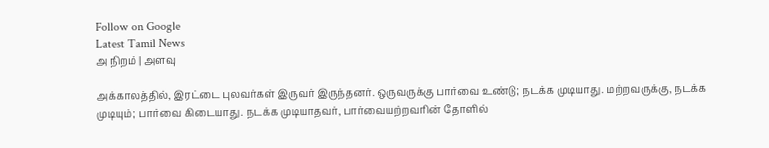Follow on Google
Latest Tamil News
அ நிறம் | அளவு

அக்காலத்தில், இரட்டை புலவர்கள் இருவர் இருந்தனர். ஒருவருக்கு பார்வை உண்டு; நடக்க முடியாது. மற்றவருக்கு, நடக்க முடியும்; பார்வை கிடையாது. நடக்க முடியாதவர், பார்வையற்றவரின் தோளில்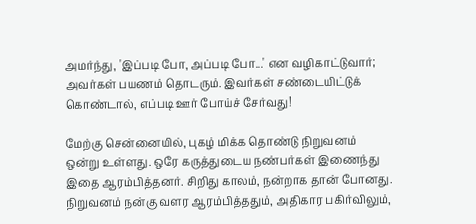அமர்ந்து, 'இப்படி போ, அப்படி போ...' என வழிகாட்டுவார்; அவர்கள் பயணம் தொடரும். இவர்கள் சண்டையிட்டுக் கொண்டால், எப்படி ஊர் போய்ச் சேர்வது!

மேற்கு சென்னையில், புகழ் மிக்க தொண்டு நிறுவனம் ஒன்று உள்ளது. ஒரே கருத்துடைய நண்பர்கள் இணைந்து இதை ஆரம்பித்தனர். சிறிது காலம், நன்றாக தான் போனது. நிறுவனம் நன்கு வளர ஆரம்பித்ததும், அதிகார பகிர்விலும்,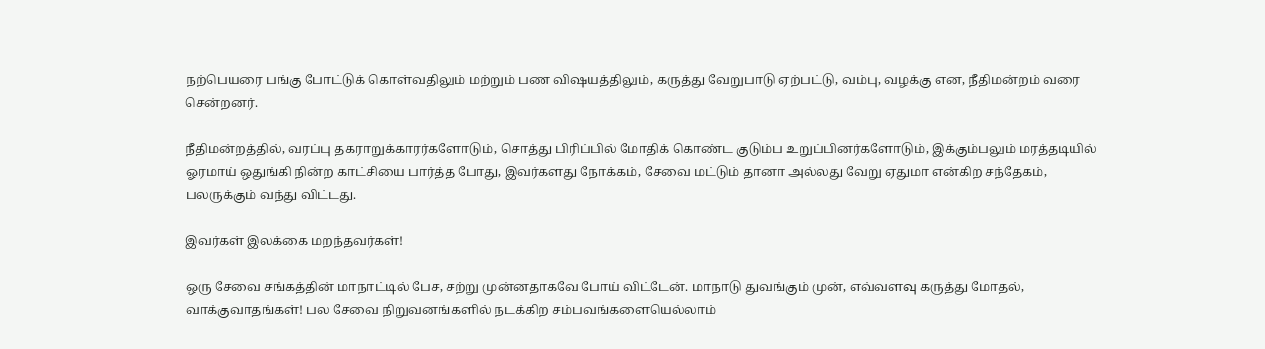நற்பெயரை பங்கு போட்டுக் கொள்வதிலும் மற்றும் பண விஷயத்திலும், கருத்து வேறுபாடு ஏற்பட்டு, வம்பு, வழக்கு என, நீதிமன்றம் வரை சென்றனர்.

நீதிமன்றத்தில், வரப்பு தகராறுக்காரர்களோடும், சொத்து பிரிப்பில் மோதிக் கொண்ட குடும்ப உறுப்பினர்களோடும், இக்கும்பலும் மரத்தடியில் ஓரமாய் ஒதுங்கி நின்ற காட்சியை பார்த்த போது, இவர்களது நோக்கம், சேவை மட்டும் தானா அல்லது வேறு ஏதுமா என்கிற சந்தேகம், பலருக்கும் வந்து விட்டது.

இவர்கள் இலக்கை மறந்தவர்கள்!

ஒரு சேவை சங்கத்தின் மாநாட்டில் பேச, சற்று முன்னதாகவே போய் விட்டேன். மாநாடு துவங்கும் முன், எவ்வளவு கருத்து மோதல், வாக்குவாதங்கள்! பல சேவை நிறுவனங்களில் நடக்கிற சம்பவங்களையெல்லாம்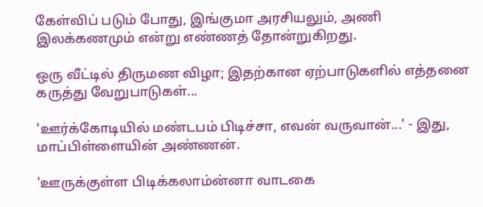கேள்விப் படும் போது, இங்குமா அரசியலும், அணி இலக்கணமும் என்று எண்ணத் தோன்றுகிறது.

ஒரு வீட்டில் திருமண விழா; இதற்கான ஏற்பாடுகளில் எத்தனை கருத்து வேறுபாடுகள்...

'ஊர்க்கோடியில் மண்டபம் பிடிச்சா, எவன் வருவான்...' - இது, மாப்பிள்ளையின் அண்ணன்.

'ஊருக்குள்ள பிடிக்கலாம்ன்னா வாடகை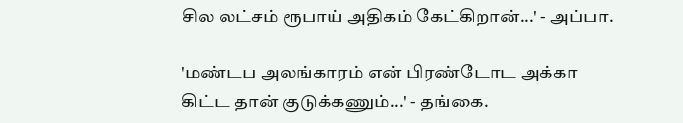சில லட்சம் ரூபாய் அதிகம் கேட்கிறான்...' - அப்பா.

'மண்டப அலங்காரம் என் பிரண்டோட அக்கா கிட்ட தான் குடுக்கணும்...' - தங்கை.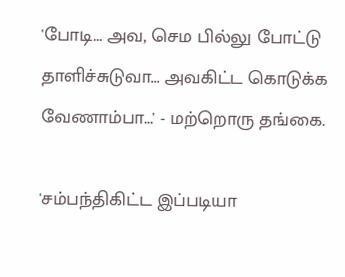'போடி... அவ, செம பில்லு போட்டு தாளிச்சுடுவா... அவகிட்ட கொடுக்க வேணாம்பா...' - மற்றொரு தங்கை.

'சம்பந்திகிட்ட இப்படியா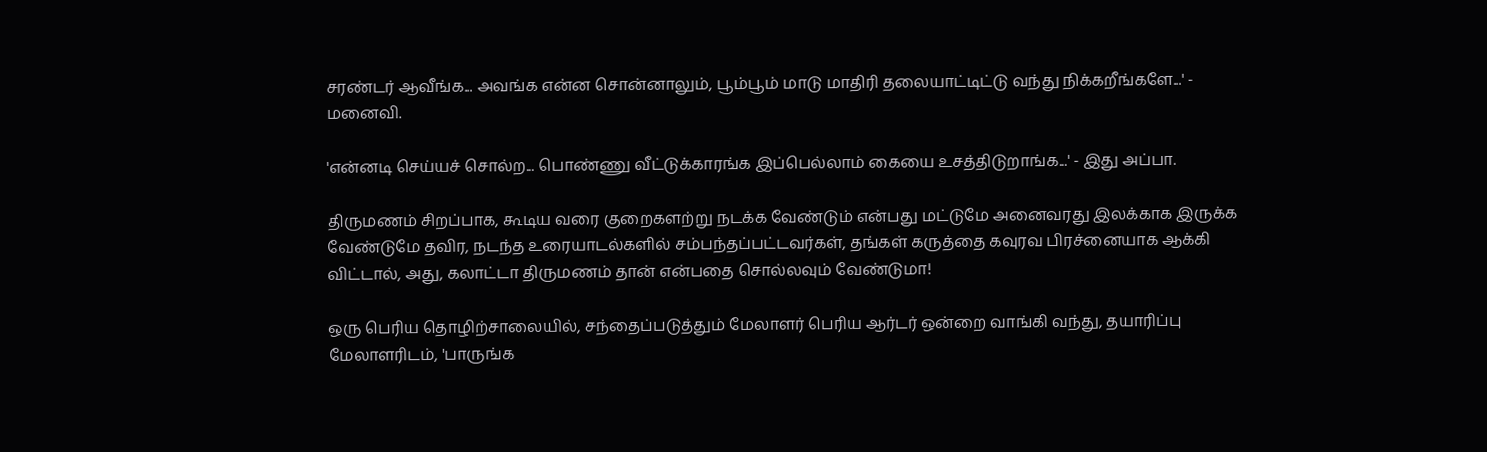சரண்டர் ஆவீங்க... அவங்க என்ன சொன்னாலும், பூம்பூம் மாடு மாதிரி தலையாட்டிட்டு வந்து நிக்கறீங்களே...' - மனைவி.

'என்னடி செய்யச் சொல்ற... பொண்ணு வீட்டுக்காரங்க இப்பெல்லாம் கையை உசத்திடுறாங்க...' - இது அப்பா.

திருமணம் சிறப்பாக, கூடிய வரை குறைகளற்று நடக்க வேண்டும் என்பது மட்டுமே அனைவரது இலக்காக இருக்க வேண்டுமே தவிர, நடந்த உரையாடல்களில் சம்பந்தப்பட்டவர்கள், தங்கள் கருத்தை கவுரவ பிரச்னையாக ஆக்கி விட்டால், அது, கலாட்டா திருமணம் தான் என்பதை சொல்லவும் வேண்டுமா!

ஒரு பெரிய தொழிற்சாலையில், சந்தைப்படுத்தும் மேலாளர் பெரிய ஆர்டர் ஒன்றை வாங்கி வந்து, தயாரிப்பு மேலாளரிடம், 'பாருங்க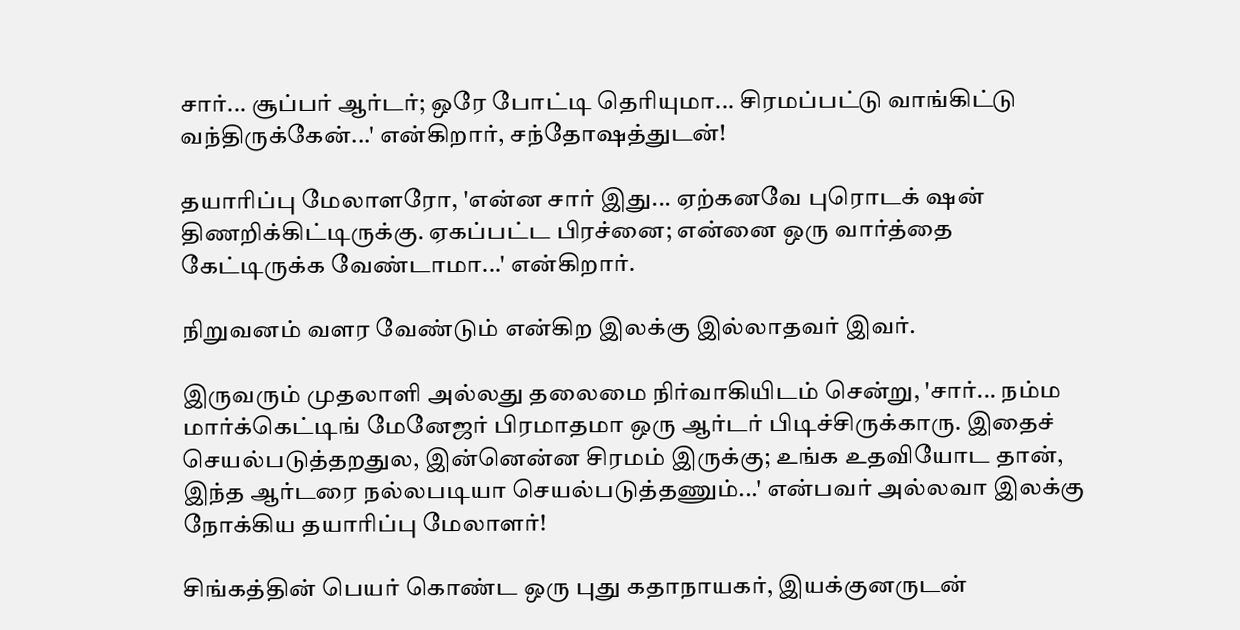சார்... சூப்பர் ஆர்டர்; ஒரே போட்டி தெரியுமா... சிரமப்பட்டு வாங்கிட்டு வந்திருக்கேன்...' என்கிறார், சந்தோஷத்துடன்!

தயாரிப்பு மேலாளரோ, 'என்ன சார் இது... ஏற்கனவே புரொடக் ஷன் திணறிக்கிட்டிருக்கு. ஏகப்பட்ட பிரச்னை; என்னை ஒரு வார்த்தை கேட்டிருக்க வேண்டாமா...' என்கிறார்.

நிறுவனம் வளர வேண்டும் என்கிற இலக்கு இல்லாதவர் இவர்.

இருவரும் முதலாளி அல்லது தலைமை நிர்வாகியிடம் சென்று, 'சார்... நம்ம மார்க்கெட்டிங் மேனேஜர் பிரமாதமா ஒரு ஆர்டர் பிடிச்சிருக்காரு. இதைச் செயல்படுத்தறதுல, இன்னென்ன சிரமம் இருக்கு; உங்க உதவியோட தான், இந்த ஆர்டரை நல்லபடியா செயல்படுத்தணும்...' என்பவர் அல்லவா இலக்கு நோக்கிய தயாரிப்பு மேலாளர்!

சிங்கத்தின் பெயர் கொண்ட ஒரு புது கதாநாயகர், இயக்குனருடன்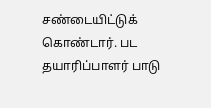சண்டையிட்டுக் கொண்டார். பட தயாரிப்பாளர் பாடு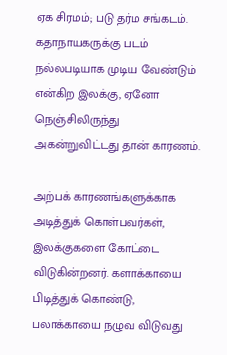ஏக சிரமம்; படு தர்ம சங்கடம். கதாநாயகருக்கு படம் நல்லபடியாக முடிய வேண்டும் என்கிற இலக்கு, ஏனோ நெஞ்சிலிருந்து அகன்றுவிட்டது தான் காரணம்.

அற்பக் காரணங்களுக்காக அடித்துக் கொள்பவர்கள், இலக்குகளை கோட்டை விடுகின்றனர். களாக்காயை பிடித்துக் கொண்டு, பலாக்காயை நழுவ விடுவது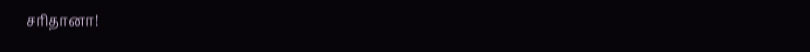சரிதானா!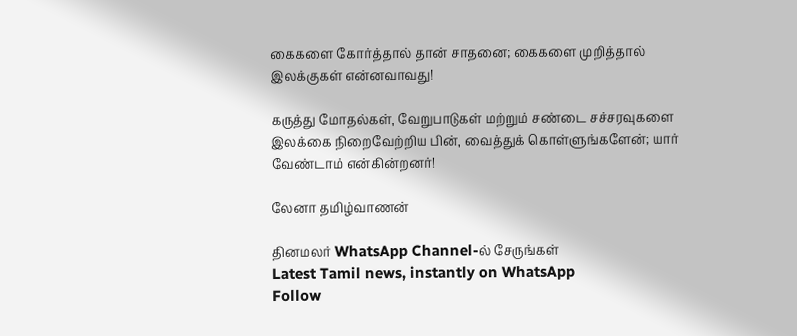கைகளை கோர்த்தால் தான் சாதனை; கைகளை முறித்தால் இலக்குகள் என்னவாவது!

கருத்து மோதல்கள், வேறுபாடுகள் மற்றும் சண்டை சச்சரவுகளை இலக்கை நிறைவேற்றிய பின், வைத்துக் கொள்ளுங்களேன்; யார் வேண்டாம் என்கின்றனர்!

லேனா தமிழ்வாணன்

தினமலர் WhatsApp Channel-ல் சேருங்கள்
Latest Tamil news, instantly on WhatsApp
Follow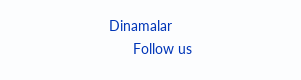Dinamalar
      Follow us